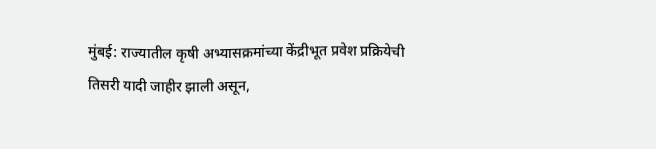मुंबई: राज्यातील कृषी अभ्यासक्रमांच्या केंद्रीभूत प्रवेश प्रक्रियेची तिसरी यादी जाहीर झाली असून,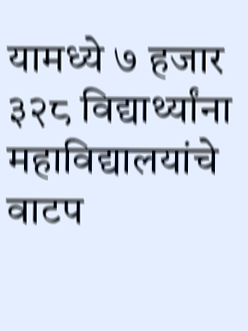यामध्ये ७ हजार ३२८ विद्यार्थ्यांना महाविद्यालयांचे वाटप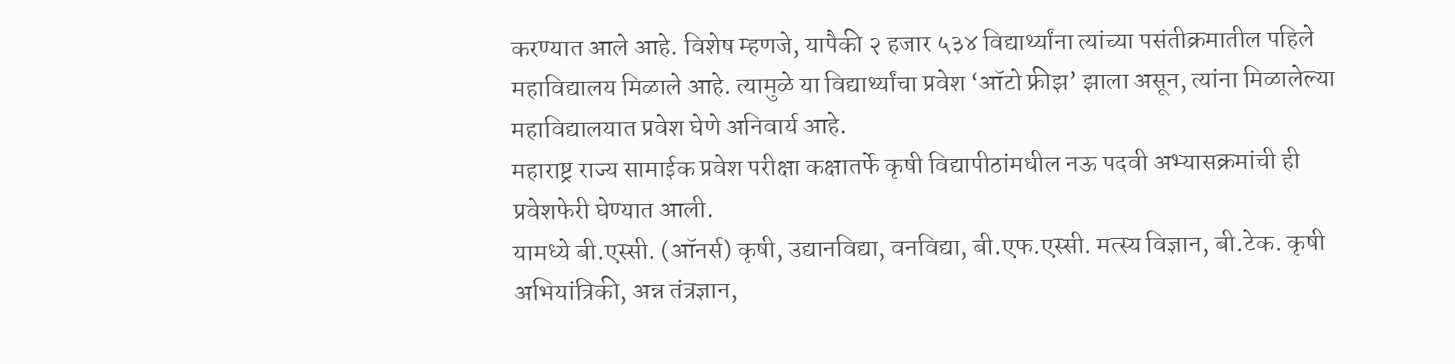करण्यात आले आहे. विशेष म्हणजे, यापैकी २ हजार ५३४ विद्यार्थ्यांना त्यांच्या पसंतीक्रमातील पहिले महाविद्यालय मिळाले आहे. त्यामुळे या विद्यार्थ्यांचा प्रवेश ‘ऑटो फ्रीझ’ झाला असून, त्यांना मिळालेल्या महाविद्यालयात प्रवेश घेणे अनिवार्य आहे.
महाराष्ट्र राज्य सामाईक प्रवेश परीक्षा कक्षातर्फे कृषी विद्यापीठांमधील नऊ पदवी अभ्यासक्रमांची ही प्रवेशफेरी घेण्यात आली.
यामध्ये बी.एस्सी. (ऑनर्स) कृषी, उद्यानविद्या, वनविद्या, बी.एफ.एस्सी. मत्स्य विज्ञान, बी.टेक. कृषी अभियांत्रिकी, अन्न तंत्रज्ञान,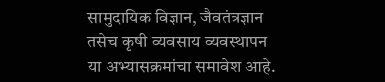सामुदायिक विज्ञान, जैवतंत्रज्ञान तसेच कृषी व्यवसाय व्यवस्थापन या अभ्यासक्रमांचा समावेश आहे.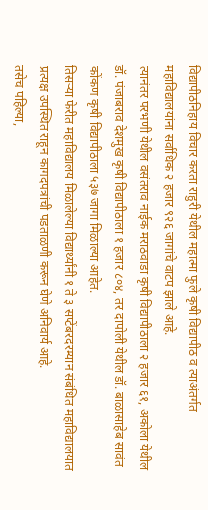विद्यापीठनिहाय विचार करता राहुरी येथील महात्मा फुले कृषी विद्यापीठ व त्याअंतर्गत महाविद्यालयांना सर्वाधिक २ हजार ९२६ जागांचे वाटप झाले आहे.
त्यानंतर परभणी येथील वसंतराव नाईक मराठवाडा कृषी विद्यापीठाला २ हजार ६१, अकोला येथील डॉ. पंजाबराव देशमुख कृषी विद्यापीठाला १ हजार ८०४, तर दापोली येथील डॉ. बाळासाहेब सावंत कोंकण कृषी विद्यापीठाला ५३७ जागा मिळाल्या आहेत.
तिसऱ्या फेरीत महाविद्यालय मिळालेल्या विद्यार्थ्यांनी १ ते ३ सप्टेंबरदरम्यान संबंधित महाविद्यालयात प्रत्यक्ष उपस्थित राहून कागदपत्रांची पडताळणी करून घेणे अनिवार्य आहे.
तसेच पहिल्या,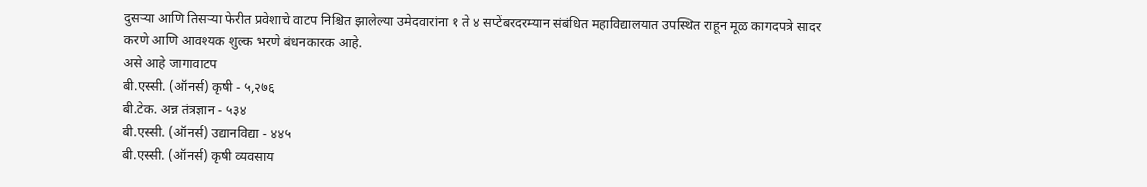दुसऱ्या आणि तिसऱ्या फेरीत प्रवेशाचे वाटप निश्चित झालेल्या उमेदवारांना १ ते ४ सप्टेंबरदरम्यान संबंधित महाविद्यालयात उपस्थित राहून मूळ कागदपत्रे सादर करणे आणि आवश्यक शुल्क भरणे बंधनकारक आहे.
असे आहे जागावाटप
बी.एस्सी. (ऑनर्स) कृषी - ५,२७६
बी.टेक. अन्न तंत्रज्ञान - ५३४
बी.एस्सी. (ऑनर्स) उद्यानविद्या - ४४५
बी.एस्सी. (ऑनर्स) कृषी व्यवसाय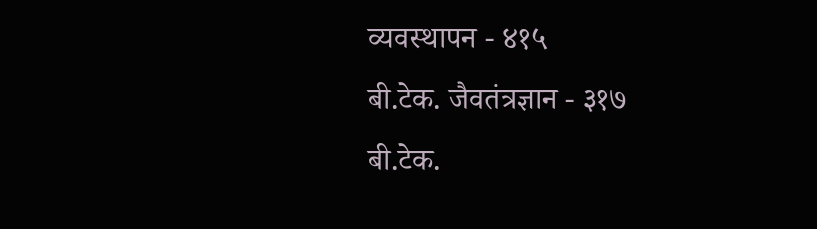व्यवस्थापन - ४१५
बी.टेक. जैवतंत्रज्ञान - ३१७
बी.टेक.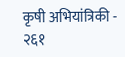कृषी अभियांत्रिकी - २६१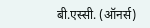बी.एस्सी. (ऑनर्स)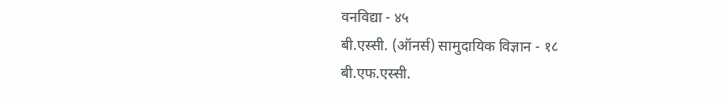वनविद्या - ४५
बी.एस्सी. (ऑनर्स) सामुदायिक विज्ञान - १८
बी.एफ.एस्सी.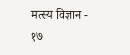मत्स्य विज्ञान - १७